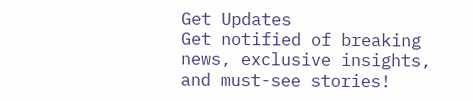Get Updates
Get notified of breaking news, exclusive insights, and must-see stories!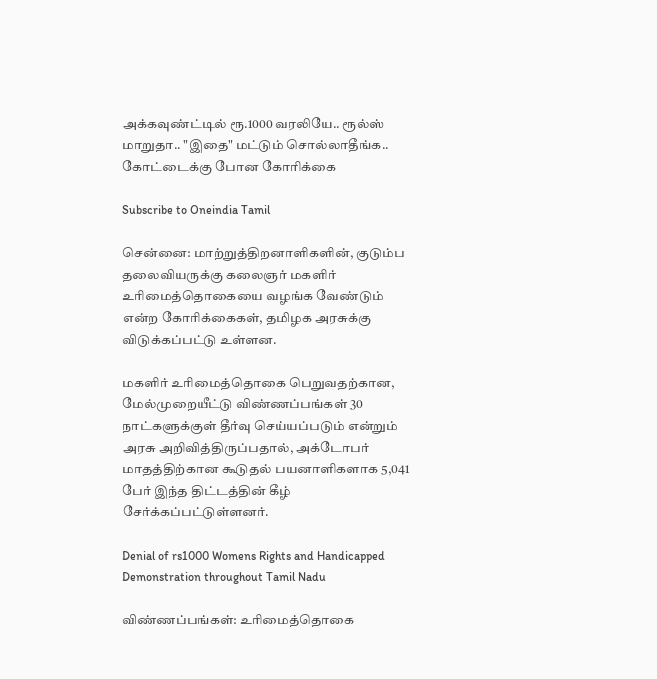அக்கவுண்ட்டில் ரூ.1000 வரலியே.. ரூல்ஸ் மாறுதா.. "இதை" மட்டும் சொல்லாதீங்க.. கோட்டைக்கு போன கோரிக்கை

Subscribe to Oneindia Tamil

சென்னை: மாற்றுத்திறனாளிகளின், குடும்ப தலைவியருக்கு கலைஞர் மகளிர் உரிமைத்தொகையை வழங்க வேண்டும் என்ற கோரிக்கைகள், தமிழக அரசுக்கு விடுக்கப்பட்டு உள்ளன.

மகளிர் உரிமைத்தொகை பெறுவதற்கான, மேல்முறையீட்டு விண்ணப்பங்கள் 30 நாட்களுக்குள் தீர்வு செய்யப்படும் என்றும் அரசு அறிவித்திருப்பதால், அக்டோபர் மாதத்திற்கான கூடுதல் பயனாளிகளாக 5,041 பேர் இந்த திட்டத்தின் கீழ் சேர்க்கப்பட்டுள்ளனர்.

Denial of rs1000 Womens Rights and Handicapped Demonstration throughout Tamil Nadu

விண்ணப்பங்கள்: உரிமைத்தொகை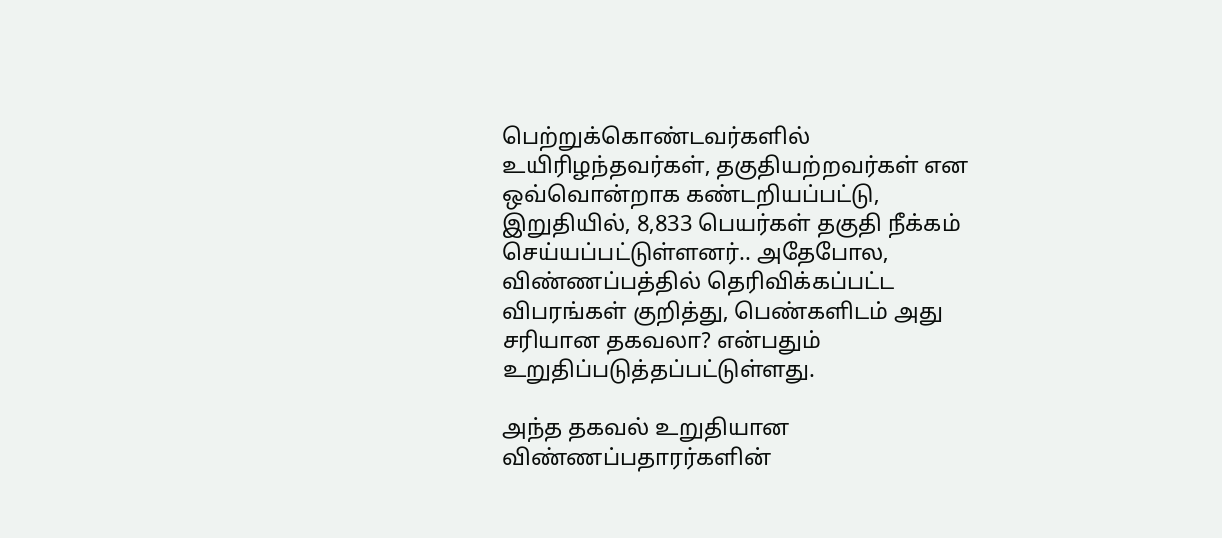பெற்றுக்கொண்டவர்களில் உயிரிழந்தவர்கள், தகுதியற்றவர்கள் என ஒவ்வொன்றாக கண்டறியப்பட்டு, இறுதியில், 8,833 பெயர்கள் தகுதி நீக்கம் செய்யப்பட்டுள்ளனர்.. அதேபோல, விண்ணப்பத்தில் தெரிவிக்கப்பட்ட விபரங்கள் குறித்து, பெண்களிடம் அது சரியான தகவலா? என்பதும் உறுதிப்படுத்தப்பட்டுள்ளது.

அந்த தகவல் உறுதியான விண்ணப்பதாரர்களின்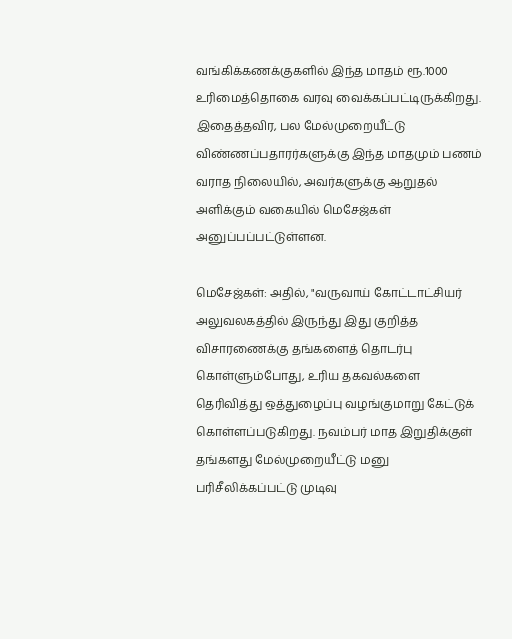வங்கிக்கணக்குகளில் இந்த மாதம் ரூ.1000 உரிமைத்தொகை வரவு வைக்கப்பட்டிருக்கிறது. இதைத்தவிர, பல மேல்முறையீட்டு விண்ணப்பதாரர்களுக்கு இந்த மாதமும் பணம் வராத நிலையில், அவர்களுக்கு ஆறுதல் அளிக்கும் வகையில் மெசேஜ்கள் அனுப்பப்பட்டுள்ளன.

மெசேஜ்கள்: அதில், "வருவாய் கோட்டாட்சியர் அலுவலகத்தில் இருந்து இது குறித்த விசாரணைக்கு தங்களைத் தொடர்பு கொள்ளும்போது, உரிய தகவல்களை தெரிவித்து ஒத்துழைப்பு வழங்குமாறு கேட்டுக் கொள்ளப்படுகிறது. நவம்பர் மாத இறுதிக்குள் தங்களது மேல்முறையீட்டு மனு பரிசீலிக்கப்பட்டு முடிவு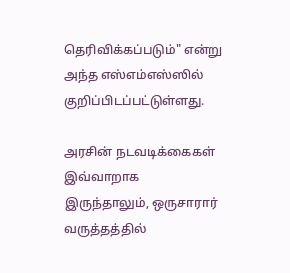தெரிவிக்கப்படும்" என்று அந்த எஸ்எம்எஸ்ஸில் குறிப்பிடப்பட்டுள்ளது.

அரசின் நடவடிக்கைகள் இவ்வாறாக இருந்தாலும், ஒருசாரார் வருத்தத்தில்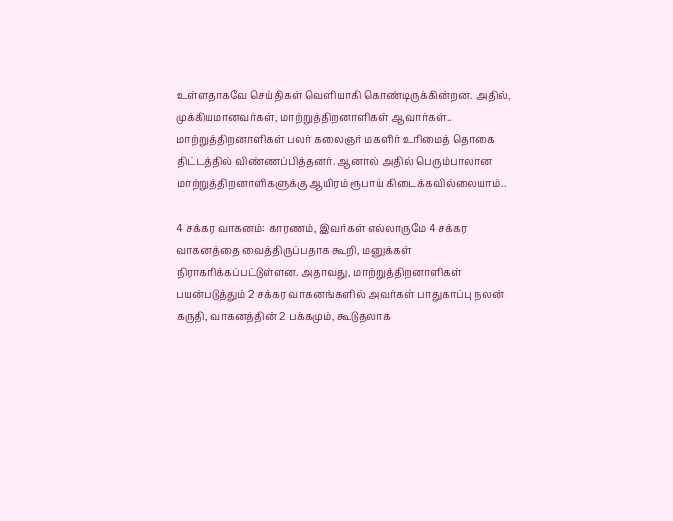உள்ளதாகவே செய்திகள் வெளியாகி கொண்டிருக்கின்றன. அதில், முக்கியமானவர்கள், மாற்றுத்திறனாளிகள் ஆவார்கள்.. மாற்றுத்திறனாளிகள் பலர் கலைஞர் மகளிர் உரிமைத் தொகை திட்டத்தில் விண்ணப்பித்தனர். ஆனால் அதில் பெரும்பாலான மாற்றுத்திறனாளிகளுக்கு ஆயிரம் ரூபாய் கிடைக்கவில்லையாம்..

4 சக்கர வாகனம்: காரணம், இவர்கள் எல்லாருமே 4 சக்கர வாகனத்தை வைத்திருப்பதாக கூறி, மனுக்கள் நிராகரிக்கப்பட்டுள்ளன. அதாவது, மாற்றுத்திறனாளிகள் பயன்படுத்தும் 2 சக்கர வாகனங்களில் அவர்கள் பாதுகாப்பு நலன் கருதி, வாகனத்தின் 2 பக்கமும், கூடுதலாக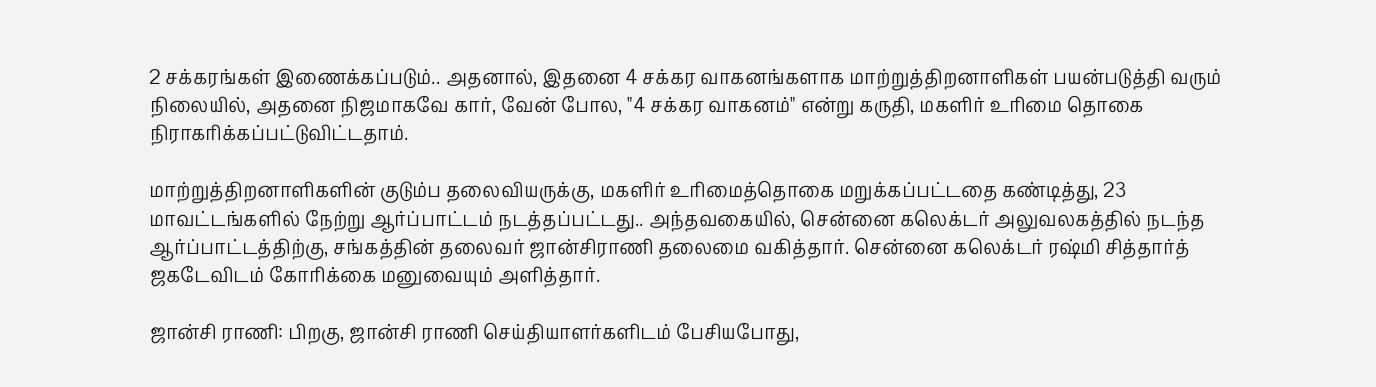2 சக்கரங்கள் இணைக்கப்படும்.. அதனால், இதனை 4 சக்கர வாகனங்களாக மாற்றுத்திறனாளிகள் பயன்படுத்தி வரும் நிலையில், அதனை நிஜமாகவே கார், வேன் போல, "4 சக்கர வாகனம்" என்று கருதி, மகளிர் உரிமை தொகை நிராகரிக்கப்பட்டுவிட்டதாம்.

மாற்றுத்திறனாளிகளின் குடும்ப தலைவியருக்கு, மகளிர் உரிமைத்தொகை மறுக்கப்பட்டதை கண்டித்து, 23 மாவட்டங்களில் நேற்று ஆர்ப்பாட்டம் நடத்தப்பட்டது.. அந்தவகையில், சென்னை கலெக்டர் அலுவலகத்தில் நடந்த ஆர்ப்பாட்டத்திற்கு, சங்கத்தின் தலைவர் ஜான்சிராணி தலைமை வகித்தார். சென்னை கலெக்டர் ரஷ்மி சித்தார்த் ஜகடேவிடம் கோரிக்கை மனுவையும் அளித்தார்.

ஜான்சி ராணி: பிறகு, ஜான்சி ராணி செய்தியாளர்களிடம் பேசியபோது,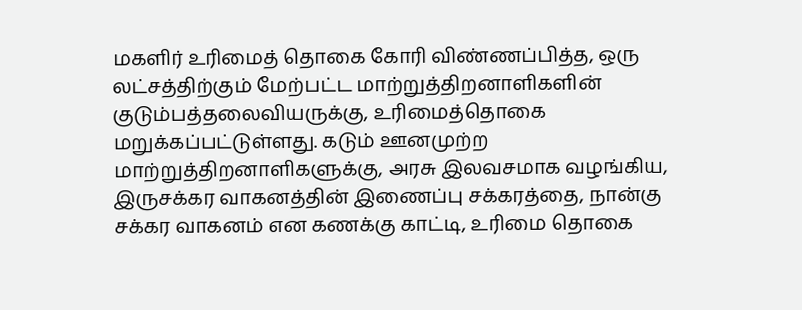மகளிர் உரிமைத் தொகை கோரி விண்ணப்பித்த, ஒரு லட்சத்திற்கும் மேற்பட்ட மாற்றுத்திறனாளிகளின் குடும்பத்தலைவியருக்கு, உரிமைத்தொகை மறுக்கப்பட்டுள்ளது. கடும் ஊனமுற்ற மாற்றுத்திறனாளிகளுக்கு, அரசு இலவசமாக வழங்கிய, இருசக்கர வாகனத்தின் இணைப்பு சக்கரத்தை, நான்கு சக்கர வாகனம் என கணக்கு காட்டி, உரிமை தொகை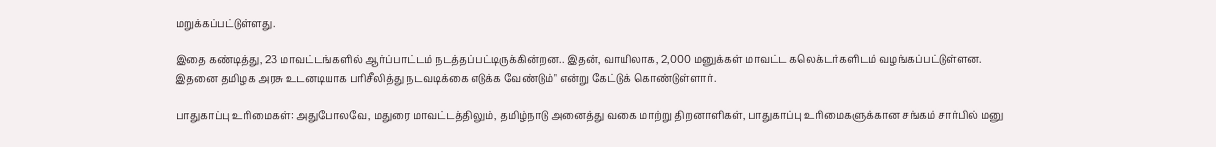மறுக்கப்பட்டுள்ளது.

இதை கண்டித்து, 23 மாவட்டங்களில் ஆர்ப்பாட்டம் நடத்தப்பட்டிருக்கின்றன.. இதன், வாயிலாக, 2,000 மனுக்கள் மாவட்ட கலெக்டர்களிடம் வழங்கப்பட்டுள்ளன. இதனை தமிழக அரசு உடனடியாக பரிசீலித்து நடவடிக்கை எடுக்க வேண்டும்" என்று கேட்டுக் கொண்டுள்ளார்.

பாதுகாப்பு உரிமைகள்: அதுபோலவே, மதுரை மாவட்டத்திலும், தமிழ்நாடு அனைத்து வகை மாற்று திறனாளிகள், பாதுகாப்பு உரிமைகளுக்கான சங்கம் சார்பில் மனு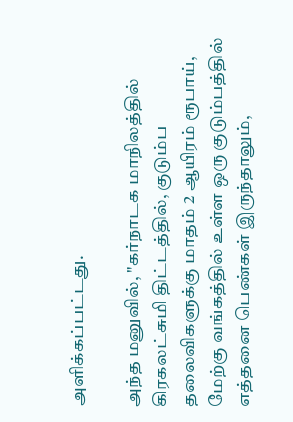அளிக்கப்பட்டது.

அந்த மனுவில், "கர்நாடக மாநிலத்தில் கிரகலட்சுமி திட்டத்தில், குடும்ப தலைவிகளுக்கு மாதம் 2 ஆயிரம் ரூபாய், மேற்கு வங்கத்தில் உள்ள ஒரு குடும்பத்தில் எத்தனை பெண்கள் இருந்தாலும்,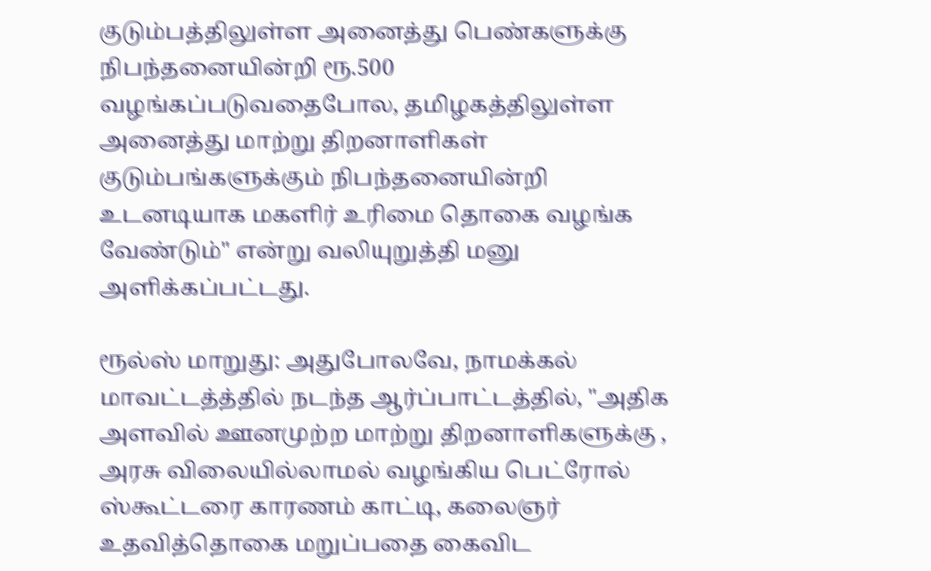குடும்பத்திலுள்ள அனைத்து பெண்களுக்கு நிபந்தனையின்றி ரூ.500 வழங்கப்படுவதைபோல, தமிழகத்திலுள்ள அனைத்து மாற்று திறனாளிகள் குடும்பங்களுக்கும் நிபந்தனையின்றி உடனடியாக மகளிர் உரிமை தொகை வழங்க வேண்டும்" என்று வலியுறுத்தி மனு அளிக்கப்பட்டது.

ரூல்ஸ் மாறுது: அதுபோலவே, நாமக்கல் மாவட்டத்த்தில் நடந்த ஆர்ப்பாட்டத்தில், "அதிக அளவில் ஊனமுற்ற மாற்று திறனாளிகளுக்கு , அரசு விலையில்லாமல் வழங்கிய பெட்ரோல் ஸ்கூட்டரை காரணம் காட்டி, கலைஞர் உதவித்தொகை மறுப்பதை கைவிட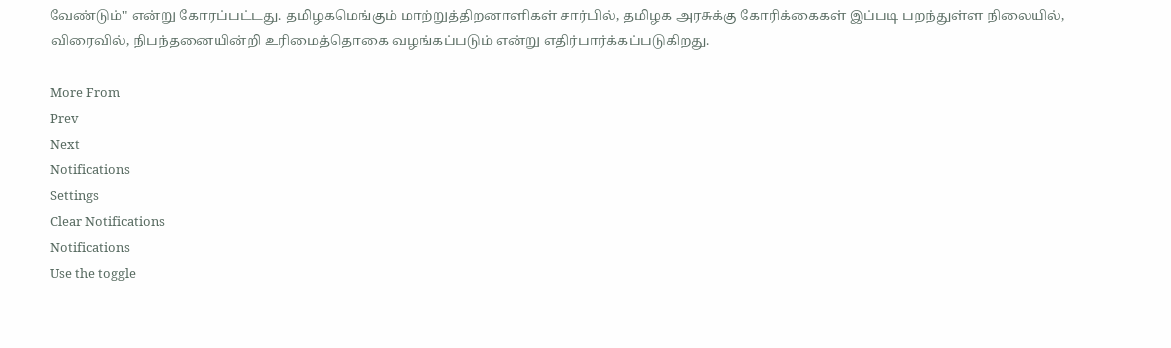வேண்டும்" என்று கோரப்பட்டது. தமிழகமெங்கும் மாற்றுத்திறனாளிகள் சார்பில், தமிழக அரசுக்கு கோரிக்கைகள் இப்படி பறந்துள்ள நிலையில், விரைவில், நிபந்தனையின்றி உரிமைத்தொகை வழங்கப்படும் என்று எதிர்பார்க்கப்படுகிறது.

More From
Prev
Next
Notifications
Settings
Clear Notifications
Notifications
Use the toggle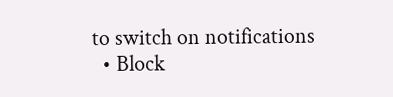to switch on notifications
  • Block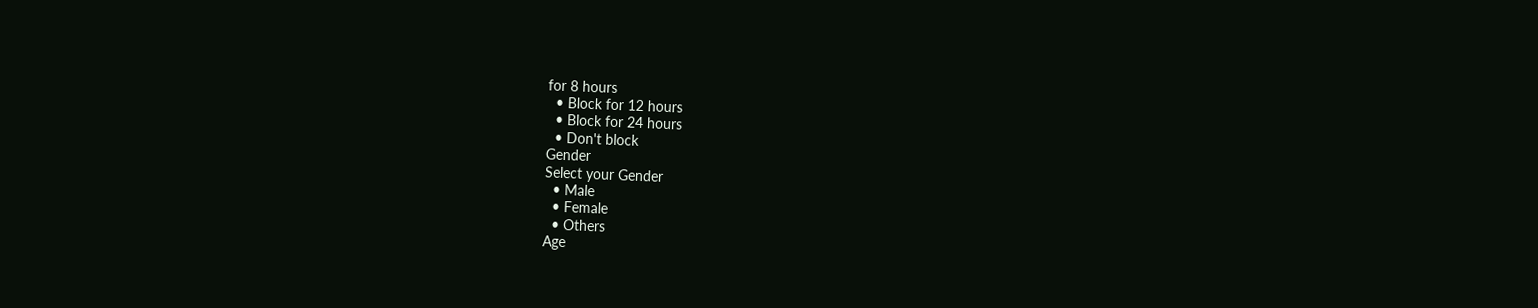for 8 hours
  • Block for 12 hours
  • Block for 24 hours
  • Don't block
Gender
Select your Gender
  • Male
  • Female
  • Others
Age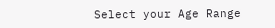Select your Age Range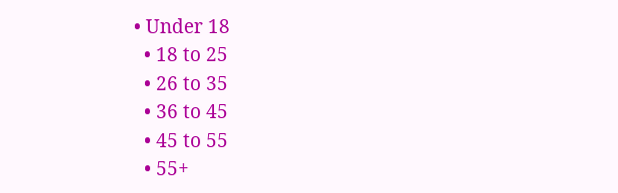• Under 18
  • 18 to 25
  • 26 to 35
  • 36 to 45
  • 45 to 55
  • 55+